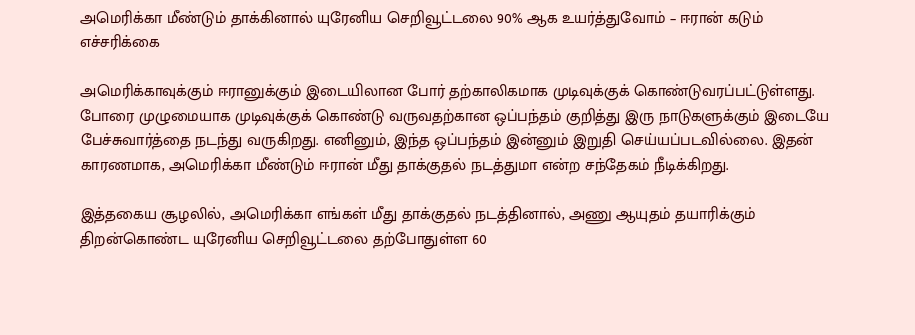அமெரிக்கா மீண்டும் தாக்கினால் யுரேனிய செறிவூட்டலை 90% ஆக உயர்த்துவோம் – ஈரான் கடும் எச்சரிக்கை

அமெரிக்காவுக்கும் ஈரானுக்கும் இடையிலான போர் தற்காலிகமாக முடிவுக்குக் கொண்டுவரப்பட்டுள்ளது. போரை முழுமையாக முடிவுக்குக் கொண்டு வருவதற்கான ஒப்பந்தம் குறித்து இரு நாடுகளுக்கும் இடையே பேச்சுவார்த்தை நடந்து வருகிறது. எனினும், இந்த ஒப்பந்தம் இன்னும் இறுதி செய்யப்படவில்லை. இதன் காரணமாக, அமெரிக்கா மீண்டும் ஈரான் மீது தாக்குதல் நடத்துமா என்ற சந்தேகம் நீடிக்கிறது.

இத்தகைய சூழலில், அமெரிக்கா எங்கள் மீது தாக்குதல் நடத்தினால், அணு ஆயுதம் தயாரிக்கும் திறன்கொண்ட யுரேனிய செறிவூட்டலை தற்போதுள்ள 60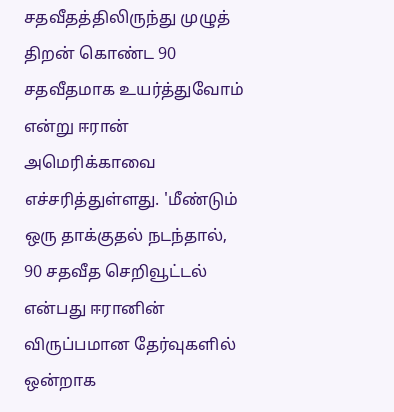சதவீதத்திலிருந்து முழுத் திறன் கொண்ட 90 சதவீதமாக உயர்த்துவோம் என்று ஈரான் அமெரிக்காவை எச்சரித்துள்ளது. 'மீண்டும் ஒரு தாக்குதல் நடந்தால், 90 சதவீத செறிவூட்டல் என்பது ஈரானின் விருப்பமான தேர்வுகளில் ஒன்றாக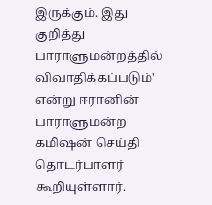இருக்கும். இது குறித்து பாராளுமன்றத்தில் விவாதிக்கப்படும்' என்று ஈரானின் பாராளுமன்ற கமிஷன் செய்தி தொடர்பாளர் கூறியுள்ளார்.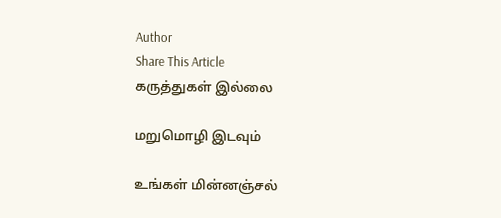Author
Share This Article
கருத்துகள் இல்லை

மறுமொழி இடவும்

உங்கள் மின்னஞ்சல்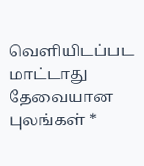வெளியிடப்பட மாட்டாது தேவையான புலங்கள் *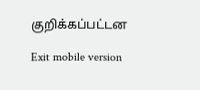குறிக்கப்பட்டன

Exit mobile version